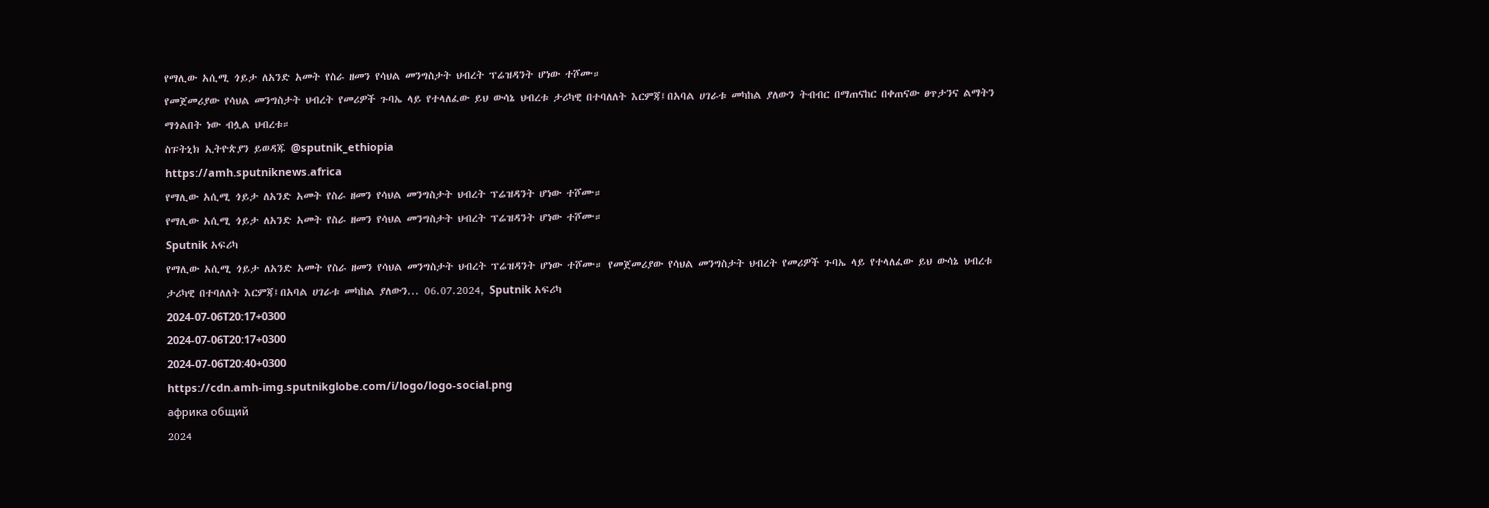የማሊው አሲሚ ጎይታ ለአንድ አመት የስራ ዘመን የሳህል መንግስታት ህብረት ፕሬዝዳንት ሆነው ተሾሙ።
የመጀመሪያው የሳህል መንግስታት ህብረት የመሪዎች ጉባኤ ላይ የተላለፈው ይህ ውሳኔ ህብረቱ ታሪካዊ በተባለለት እርምጃ፤በአባል ሀገራቱ መካከል ያለውን ትብብር በማጠናከር በቀጠናው ፀጥታንና ልማትን ማጎልበት ነው ብሏል ህብረቱ።
ስፑትኒክ ኢትዮጵያን ይወዳጁ @sputnik_ethiopia
https://amh.sputniknews.africa
የማሊው አሲሚ ጎይታ ለአንድ አመት የስራ ዘመን የሳህል መንግስታት ህብረት ፕሬዝዳንት ሆነው ተሾሙ።
የማሊው አሲሚ ጎይታ ለአንድ አመት የስራ ዘመን የሳህል መንግስታት ህብረት ፕሬዝዳንት ሆነው ተሾሙ።
Sputnik አፍሪካ
የማሊው አሲሚ ጎይታ ለአንድ አመት የስራ ዘመን የሳህል መንግስታት ህብረት ፕሬዝዳንት ሆነው ተሾሙ። የመጀመሪያው የሳህል መንግስታት ህብረት የመሪዎች ጉባኤ ላይ የተላለፈው ይህ ውሳኔ ህብረቱ ታሪካዊ በተባለለት እርምጃ፤በአባል ሀገራቱ መካከል ያለውን... 06.07.2024, Sputnik አፍሪካ
2024-07-06T20:17+0300
2024-07-06T20:17+0300
2024-07-06T20:40+0300
https://cdn.amh-img.sputnikglobe.com/i/logo/logo-social.png
африка общий
2024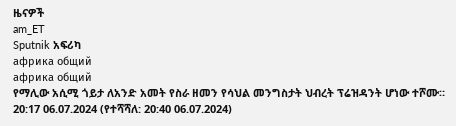ዜናዎች
am_ET
Sputnik አፍሪካ
африка общий
африка общий
የማሊው አሲሚ ጎይታ ለአንድ አመት የስራ ዘመን የሳህል መንግስታት ህብረት ፕሬዝዳንት ሆነው ተሾሙ።
20:17 06.07.2024 (የተሻሻለ: 20:40 06.07.2024)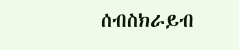ሰብስክራይብ